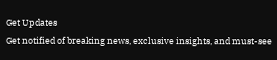Get Updates
Get notified of breaking news, exclusive insights, and must-see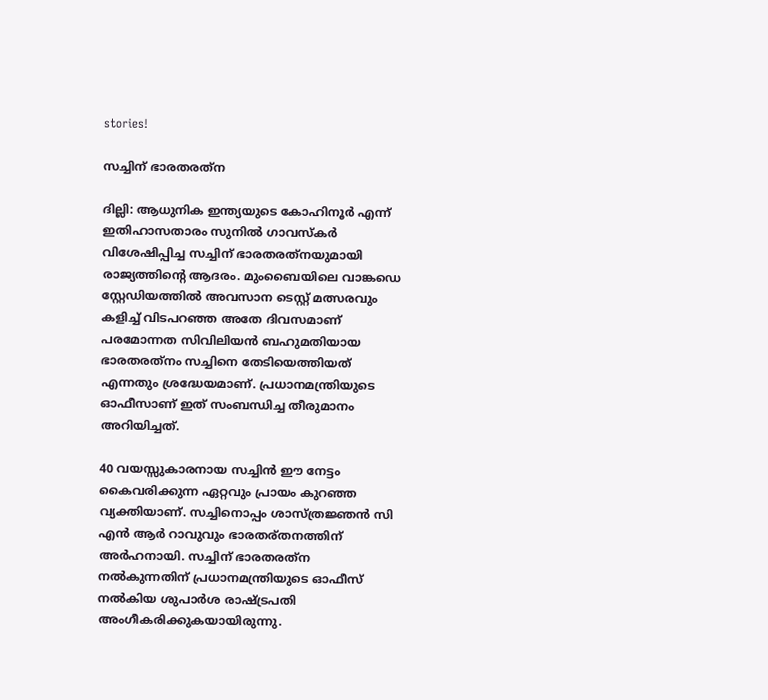stories!

സച്ചിന് ഭാരതരത്‌ന

ദില്ലി: ആധുനിക ഇന്ത്യയുടെ കോഹിനൂര്‍ എന്ന് ഇതിഹാസതാരം സുനില്‍ ഗാവസ്‌കര്‍ വിശേഷിപ്പിച്ച സച്ചിന് ഭാരതരത്‌നയുമായി രാജ്യത്തിന്റെ ആദരം. മുംബൈയിലെ വാങ്കഡെ സ്റ്റേഡിയത്തില്‍ അവസാന ടെസ്റ്റ് മത്സരവും കളിച്ച് വിടപറഞ്ഞ അതേ ദിവസമാണ് പരമോന്നത സിവിലിയന്‍ ബഹുമതിയായ ഭാരതരത്‌നം സച്ചിനെ തേടിയെത്തിയത് എന്നതും ശ്രദ്ധേയമാണ്. പ്രധാനമന്ത്രിയുടെ ഓഫീസാണ് ഇത് സംബന്ധിച്ച തീരുമാനം അറിയിച്ചത്.

40 വയസ്സുകാരനായ സച്ചിന്‍ ഈ നേട്ടം കൈവരിക്കുന്ന ഏറ്റവും പ്രായം കുറഞ്ഞ വ്യക്തിയാണ്. സച്ചിനൊപ്പം ശാസ്ത്രജ്ഞന്‍ സി എന്‍ ആര്‍ റാവുവും ഭാരതര്തനത്തിന് അര്‍ഹനായി. സച്ചിന് ഭാരതരത്‌ന നല്‍കുന്നതിന് പ്രധാനമന്ത്രിയുടെ ഓഫീസ് നല്‍കിയ ശുപാര്‍ശ രാഷ്ട്രപതി അംഗീകരിക്കുകയായിരുന്നു.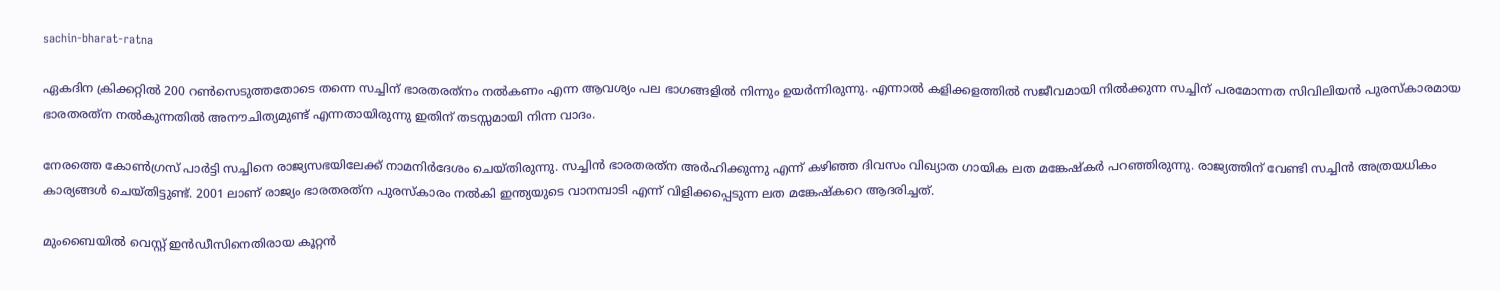sachin-bharat-ratna

ഏകദിന ക്രിക്കറ്റില്‍ 200 റണ്‍സെടുത്തതോടെ തന്നെ സച്ചിന് ഭാരതരത്‌നം നല്‍കണം എന്ന ആവശ്യം പല ഭാഗങ്ങളില്‍ നിന്നും ഉയര്‍ന്നിരുന്നു. എന്നാല്‍ കളിക്കളത്തില്‍ സജീവമായി നില്‍ക്കുന്ന സച്ചിന് പരമോന്നത സിവിലിയന്‍ പുരസ്‌കാരമായ ഭാരതരത്‌ന നല്‍കുന്നതില്‍ അനൗചിത്യമുണ്ട് എന്നതായിരുന്നു ഇതിന് തടസ്സമായി നിന്ന വാദം.

നേരത്തെ കോണ്‍ഗ്രസ് പാര്‍ട്ടി സച്ചിനെ രാജ്യസഭയിലേക്ക് നാമനിര്‍ദേശം ചെയ്തിരുന്നു. സച്ചിന്‍ ഭാരതരത്‌ന അര്‍ഹിക്കുന്നു എന്ന് കഴിഞ്ഞ ദിവസം വിഖ്യാത ഗായിക ലത മങ്കേഷ്‌കര്‍ പറഞ്ഞിരുന്നു. രാജ്യത്തിന് വേണ്ടി സച്ചിന്‍ അത്രയധികം കാര്യങ്ങള്‍ ചെയ്തിട്ടുണ്ട്. 2001 ലാണ് രാജ്യം ഭാരതരത്‌ന പുരസ്‌കാരം നല്‍കി ഇന്ത്യയുടെ വാനമ്പാടി എന്ന് വിളിക്കപ്പെടുന്ന ലത മങ്കേഷ്‌കറെ ആദരിച്ചത്.

മുംബൈയില്‍ വെസ്റ്റ് ഇന്‍ഡീസിനെതിരായ കൂറ്റന്‍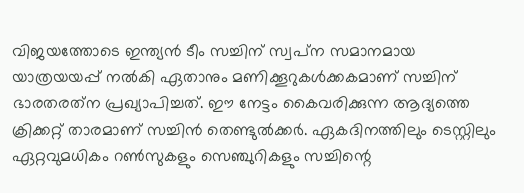വിജയത്തോടെ ഇന്ത്യന്‍ ടീം സച്ചിന് സ്വപ്‌ന സമാനമായ യാത്രയയപ്പ് നല്‍കി ഏതാനും മണിക്കൂറുകള്‍ക്കകമാണ് സച്ചിന് ഭാരതരത്‌ന പ്രഖ്യാപിച്ചത്. ഈ നേട്ടം കൈവരിക്കുന്ന ആദ്യത്തെ ക്രിക്കറ്റ് താരമാണ് സച്ചിന്‍ തെണ്ടുല്‍ക്കര്‍. ഏകദിനത്തിലും ടെസ്റ്റിലും ഏറ്റവുമധികം റണ്‍സുകളും സെഞ്ചുറികളും സച്ചിന്റെ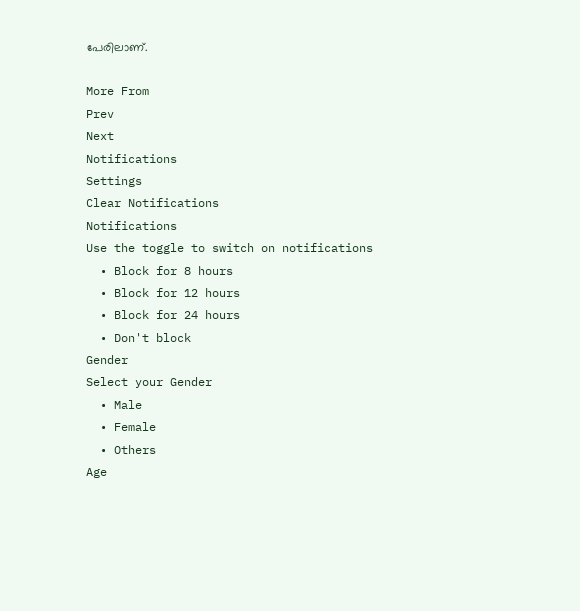പേരിലാണ്.

More From
Prev
Next
Notifications
Settings
Clear Notifications
Notifications
Use the toggle to switch on notifications
  • Block for 8 hours
  • Block for 12 hours
  • Block for 24 hours
  • Don't block
Gender
Select your Gender
  • Male
  • Female
  • Others
Age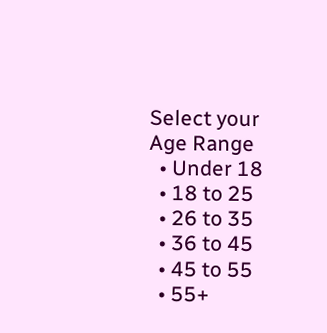Select your Age Range
  • Under 18
  • 18 to 25
  • 26 to 35
  • 36 to 45
  • 45 to 55
  • 55+